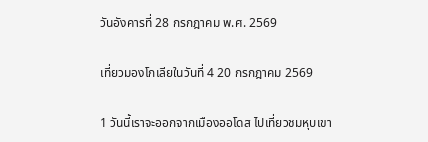วันอังคารที่ 28 กรกฎาคม พ.ศ. 2569

เที่ยวมองโกเลียในวันที่ 4 20 กรกฎาคม 2569

1 วันนี้เราจะออกจากเมืองออโดส ไปเที่ยวชมหุบเขา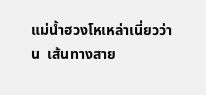แม่น้ำฮวงโหเหล่าเนี่ยวว่าน  เส้นทางสาย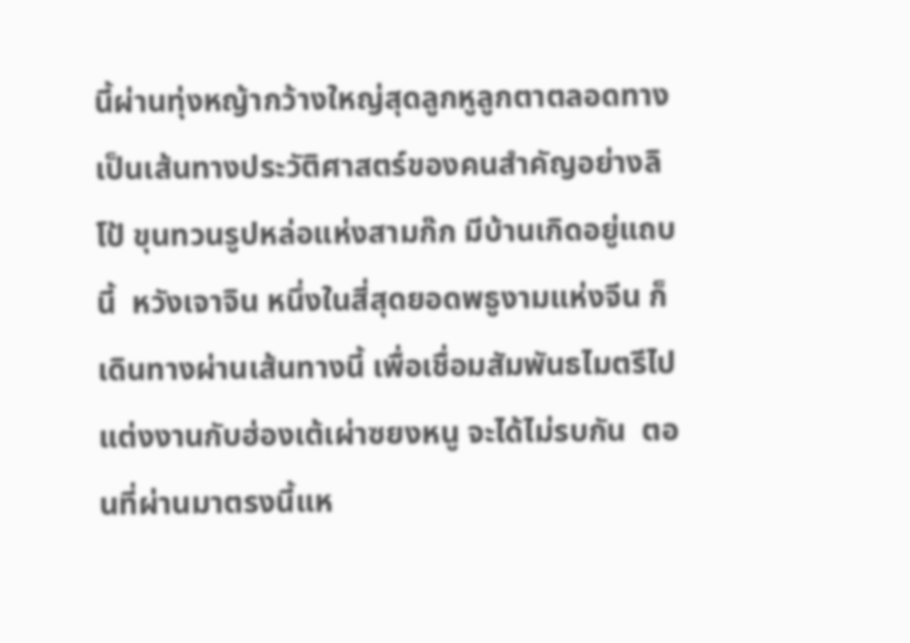นี้ผ่านทุ่งหญ้ากว้างใหญ่สุดลูกหูลูกตาตลอดทาง เป็นเส้นทางประวัติศาสตร์ของคนสำคัญอย่างลิโป้ ขุนทวนรูปหล่อแห่งสามก๊ก มีบ้านเกิดอยู่แถบนี้  หวังเจาจิน หนึ่งในสี่สุดยอดพธูงามแห่งจีน ก็เดินทางผ่านเส้นทางนี้ เพื่อเชื่อมสัมพันธไมตรีไปแต่งงานกับฮ่องเต้เผ่าซยงหนู จะได้ไม่รบกัน  ตอนที่ผ่านมาตรงนี้แห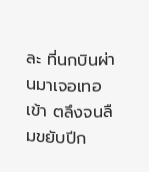ละ ที่นกบินผ่านมาเจอเทอเข้า ตลึงจนลืมขยับปีก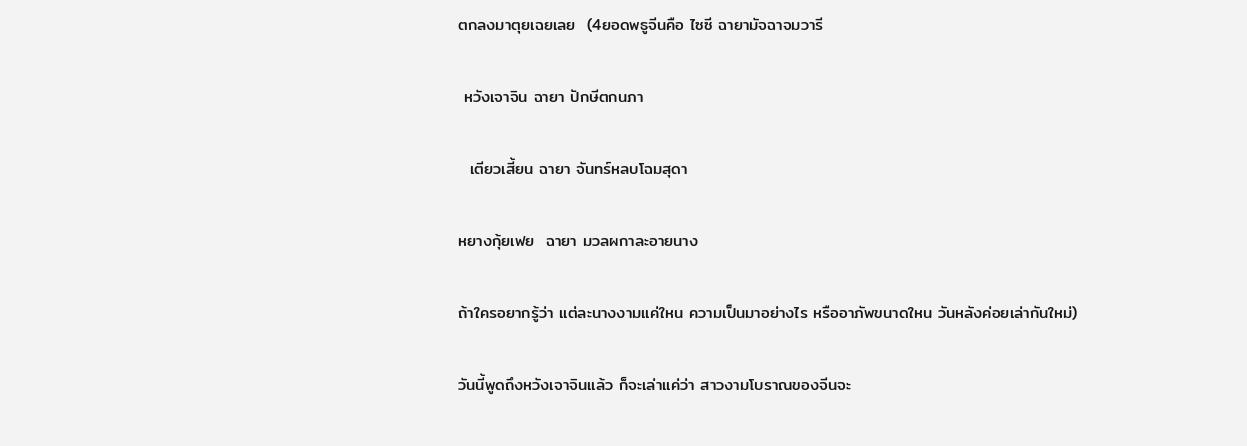ตกลงมาตุยเฉยเลย  (4ยอดพธูจีนคือ ไซซี ฉายามัจฉาจมวารี

 หวังเจาจิน ฉายา ปักษีตกนภา

  เตียวเสี้ยน ฉายา จันทร์หลบโฉมสุดา

หยางกุ้ยเฟย  ฉายา มวลผกาละอายนาง

ถ้าใครอยากรู้ว่า แต่ละนางงามแค่ใหน ความเป็นมาอย่างไร หรืออาภัพขนาดใหน วันหลังค่อยเล่ากันใหม่)

วันนี้พูดถึงหวังเจาจินแล้ว ก็จะเล่าแค่ว่า สาวงามโบราณของจีนจะ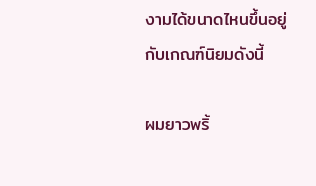งามได้ขนาดไหนขึ้นอยู่กับเกณฑ์นิยมดังนี้

ผมยาวพริ้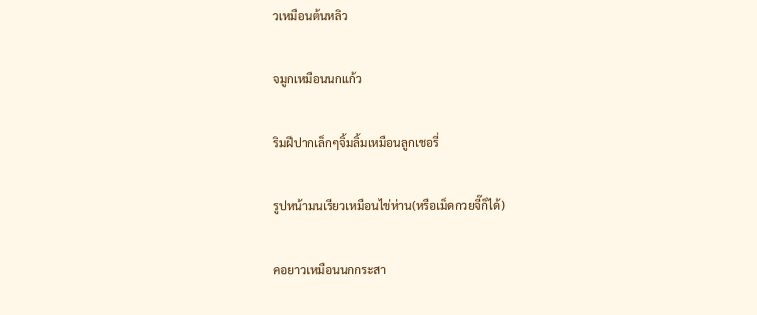วเหมือนต้นหลิว

จมูกเหมือนนกแก้ว

ริมฝีปากเล็กๆจิ้มลิ้มเหมือนลูกเชอรี่

รูปหน้ามนเรียวเหมือนไข่ห่าน(หรือเม็ดกวยจี๊ก็ได้)

คอยาวเหมือนนกกระสา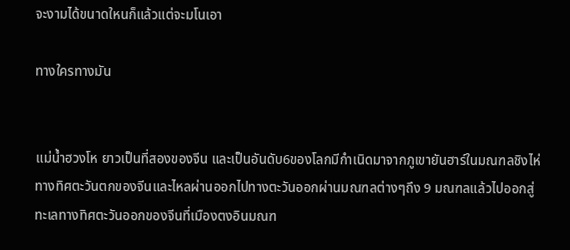จะงามได้ขนาดใหนก็แล้วแต่จะมโนเอา

ทางใครทางมัน


แม่น้ำฮวงโห ยาวเป็นที่สองของจีน และเป็นอันดับ6ของโลกมีกำเนิดมาจากภูเขายันฮาร์ในมณฑลชิงไห่ทางทิศตะวันตกของจีนและไหลผ่านออกไปทางตะวันออกผ่านมณฑลต่างๆถึง 9 มณฑลแล้วไปออกสู่ทะเลทางทิศตะวันออกของจีนที่เมืองตงอินมณฑ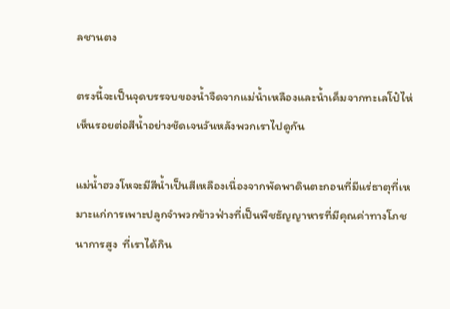ลชานตง

ตรงนี้จะเป็นจุดบรรจบของน้ำจืดจากแม่น้ำเหลืองและน้ำเค็มจากทะเลโป๋ไห่เห็นรอยต่อสีน้ำอย่างชัดเจนวันหลังพวกเราไปดูกัน

แม่น้ำฮวงโหจะมีสีน้ำเป็นสีเหลืองเนื่องจากพัดพาดินตะกอนที่มีแร่ธาตุที่เหมาะแก่การเพาะปลูกจำพวกข้าวฟ่างที่เป็นพืชธัญญาหารที่มีคุณค่าทางโภชนาการสูง  ที่เราได้กิน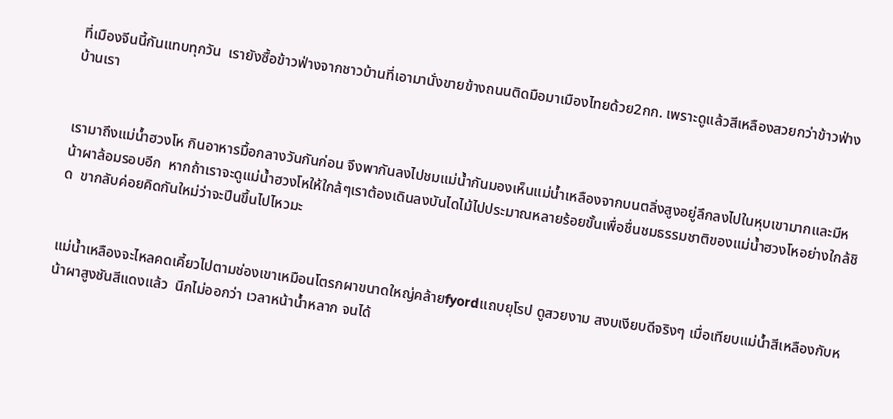ที่เมืองจีนนี้กันแทบทุกวัน  เรายังซื้อข้าวฟ่างจากชาวบ้านที่เอามานั่งขายข้างถนนติดมือมาเมืองไทยด้วย2กก. เพราะดูแล้วสีเหลืองสวยกว่าข้าวฟ่างบ้านเรา


เรามาถึงแม่น้ำฮวงโห กินอาหารมื้อกลางวันกันก่อน จึงพากันลงไปชมแม่น้ำกันมองเห็นแม่น้ำเหลืองจากบนตลิ่งสูงอยู่ลึกลงไปในหุบเขามากและมีหน้าผาล้อมรอบอีก  หากถ้าเราจะดูแม่น้ำฮวงโหให้ใกล้ๆเราต้องเดินลงบันไดไม้ไปประมาณหลายร้อยขั้นเพื่อชื่นชมธรรมชาติของแม่น้ำฮวงโหอย่างใกล้ชิด  ขากลับค่อยคิดกันใหม่ว่าจะปีนขึ้นไปไหวมะ


แม่น้ำเหลืองจะไหลคดเคี้ยวไปตามช่องเขาเหมือนโตรกผาขนาดใหญ่คล้ายfyordแถบยุโรป ดูสวยงาม สงบเงียบดีจริงๆ เมื่อเทียบแม่น้ำสีเหลืองกับหน้าผาสูงชันสีแดงแล้ว  นึกไม่ออกว่า เวลาหน้าน้ำหลาก จนได้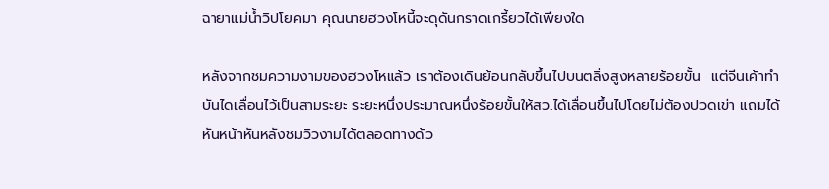ฉายาแม่น้ำวิปโยคมา คุณนายฮวงโหนี้จะดุดันกราดเกรี้ยวได้เพียงใด

หลังจากชมความงามของฮวงโหแล้ว เราต้องเดินย้อนกลับขึ้นไปบนตลิ่งสูงหลายร้อยขั้น  แต่จีนเค้าทำบันไดเลื่อนไว้เป็นสามระยะ ระยะหนึ่งประมาณหนึ่งร้อยขั้นให้สว.ได้เลื่อนขึ้นไปโดยไม่ต้องปวดเข่า แถมได้หันหน้าหันหลังชมวิวงามได้ตลอดทางด้ว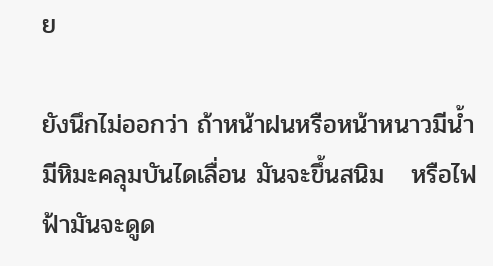ย

ยังนึกไม่ออกว่า ถ้าหน้าฝนหรือหน้าหนาวมีน้ำมีหิมะคลุมบันไดเลื่อน มันจะขึ้นสนิม   หรือไฟฟ้ามันจะดูด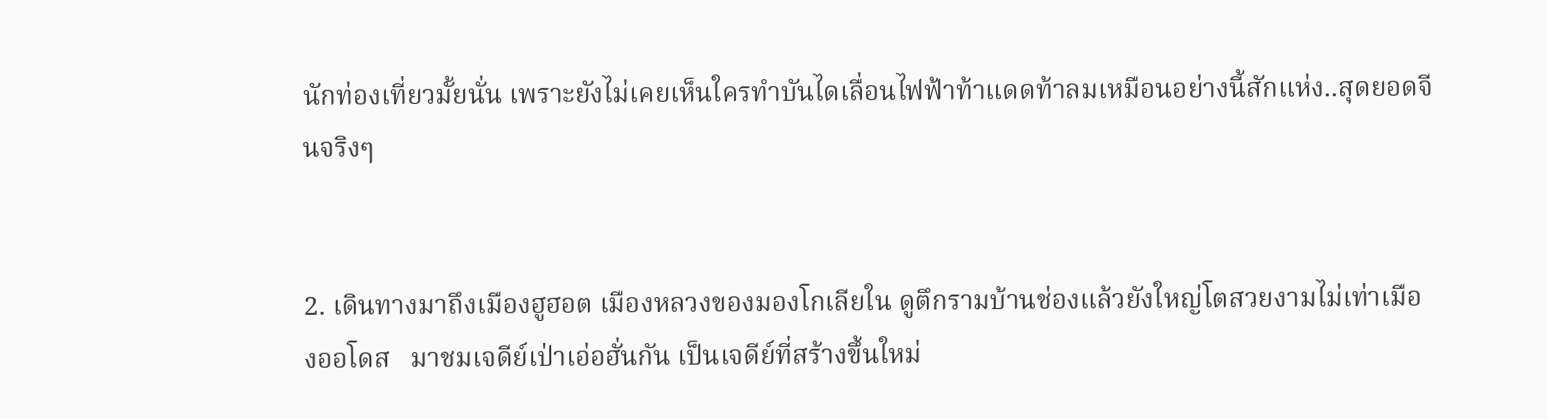นักท่องเที่ยวมั้ยนั่น เพราะยังไม่เคยเห็นใครทำบันไดเลื่อนไฟฟ้าท้าแดดท้าลมเหมือนอย่างนี้สักแห่ง..สุดยอดจีนจริงๆ


2. เดินทางมาถึงเมืองฮูฮอต เมืองหลวงของมองโกเลียใน ดูตึกรามบ้านช่องแล้วยังใหญ่โตสวยงามไม่เท่าเมืองออโดส   มาชมเจดีย์เป่าเอ่อฮั่นกัน เป็นเจดีย์ที่สร้างขึ้นใหม่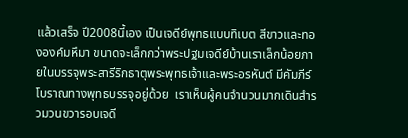แล้วเสร็จ ปี2008นี้เอง เป็นเจดีย์พุทธแบบทิเบต สีขาวและทององค์มหึมา ขนาดจะเล็กกว่าพระปฐมเจดีย์บ้านเราเล็กน้อยภายในบรรจุพระสารีริกธาตุพระพุทธเจ้าและพระอรหันต์ มีคัมภีร์โบราณทางพุทธบรรจุอยู่ด้วย  เราเห็นผู้คนจำนวนมากเดินสำรวมวนขวารอบเจดี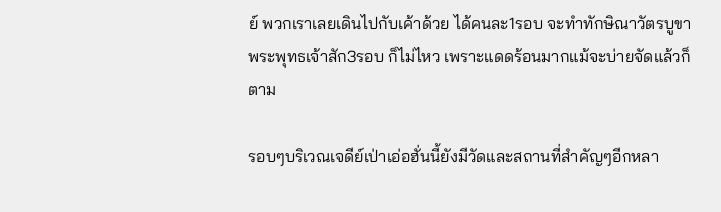ย์ พวกเราเลยเดินไปกับเค้าด้วย ได้คนละ1รอบ จะทำทักษิณาวัตรบูขาพระพุทธเจ้าสัก3รอบ ก็ไม่ไหว เพราะแดดร้อนมากแม้จะบ่ายจัดแล้วก็ตาม

รอบๆบริเวณเจดีย์เป่าเอ่อฮั่นนี้ยังมีวัดและสถานที่สำคัญๆอีกหลา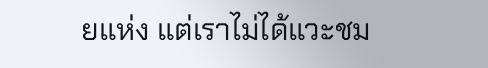ยแห่ง แต่เราไม่ได้แวะชม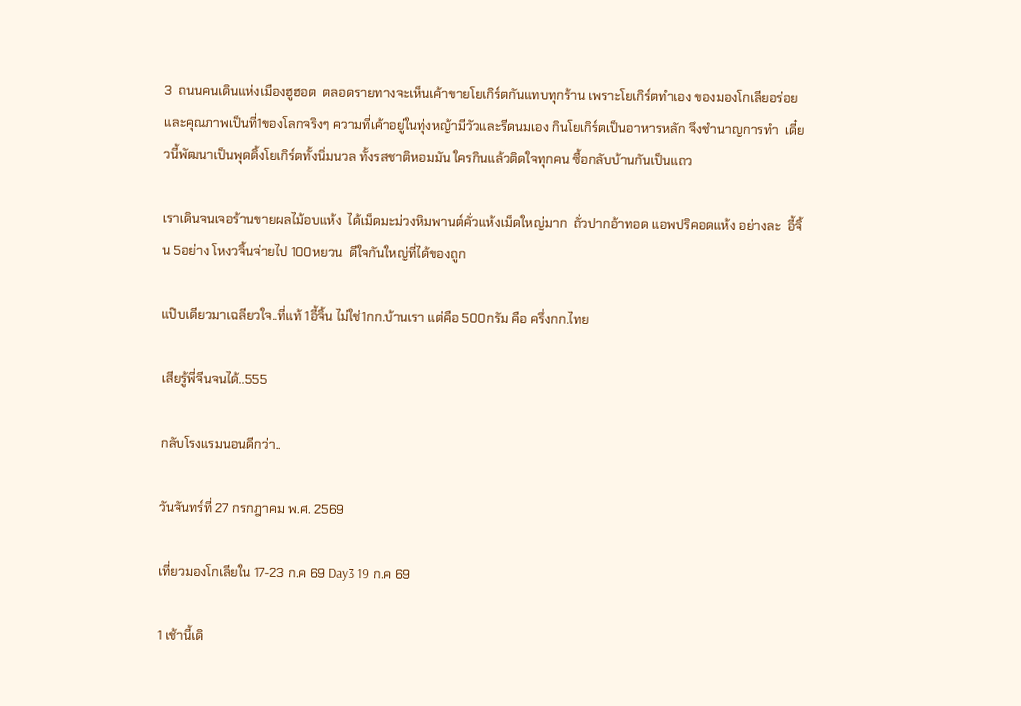3  ถนนคนเดินแห่งเมืองฮูฮอต  ตลอดรายทางจะเห็นเค้าขายโยเกิร์ตกันแทบทุกร้าน เพราะโยเกิร์ตทำเอง ของมองโกเลียอร่อยและคุณภาพเป็นที่1ของโลกจริงๆ ความที่เค้าอยู่ในทุ่งหญ้ามีวัวและรีดนมเอง กินโยเกิร์ตเป็นอาหารหลัก จึงชำนาญการทำ  เดี๋ยวนี้พัฒนาเป็นพุดดิ้งโยเกิร์ตทั้งนิ่มนวล ทั้งรสชาติหอมมัน ใครกินแล้วติดใจทุกคน ซื้อกลับบ้านกันเป็นแถว

เราเดินจนเจอร้านขายผลไม้อบแห้ง  ได้เม็ดมะม่วงหิมพานต์คั่วแห้งเม็ดใหญ่มาก  ถั่วปากอ้าทอด แอพปริคอดแห้ง อย่างละ  อี้จิ้น 5อย่าง โหงวจิ้นจ่ายไป 100หยวน  ดีใจกันใหญ่ที่ได้ของถูก

แป๊บเดียวมาเฉลียวใจ..ที่แท้ 1อี้จิ้น ไม่ใช่1กก.บ้านเรา แต่คือ 500กรัม คือ ครึ่งกก.ไทย

เสียรู้พี่จีนจนได้..555

กลับโรงแรมนอนดีกว่า..

วันจันทร์ที่ 27 กรกฎาคม พ.ศ. 2569

เที่ยวมองโกเลียใน 17-23 ก.ค 69 Day3 19 ก.ค 69

1 เช้านี้เดิ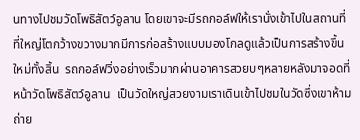นทางไปชมวัดโพธิสัตว์อูลาน โดยเขาจะมีรถกอล์ฟให้เรานั่งเข้าไปในสถานที่ที่ใหญ่โตกว้างขวางมากมีการก่อสร้างแบบมองโกลดูแล้วเป็นการสร้างขึ้นใหม่ทั้งสิ้น  รถกอล์ฟวิ่งอย่างเร็วมากผ่านอาคารสวยบๆหลายหลังมาจอดที่หน้าวัดโพธิสัตว์อูลาน  เป็นวัดใหญ่สวยงามเราเดินเข้าไปชมในวัดซึ่งเขาห้ามถ่าย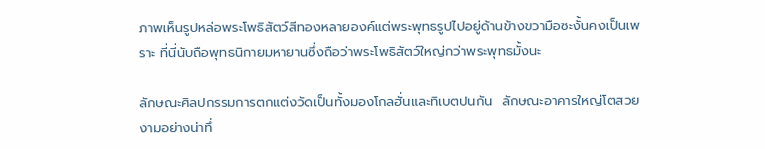ภาพเห็นรูปหล่อพระโพธิสัตว์สีทองหลายองค์แต่พระพุทธรูปไปอยู่ด้านข้างขวามือซะงั้นคงเป็นเพราะ ที่นี่นับถือพุทธนิกายมหายานซึ่งถือว่าพระโพธิสัตว์ใหญ่กว่าพระพุทธมั้งนะ

ลักษณะศิลปกรรมการตกแต่งวัดเป็นทั้งมองโกลฮั่นและทิเบตปนกัน  ลักษณะอาคารใหญ่โตสวยงามอย่างน่าทึ่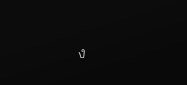ง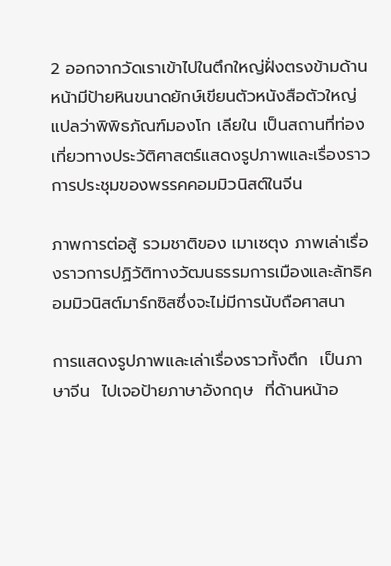2 ออกจากวัดเราเข้าไปในตึกใหญ่ฝั่งตรงข้ามด้านหน้ามีป้ายหินขนาดยักษ์เขียนตัวหนังสือตัวใหญ่แปลว่าพิพิธภัณฑ์มองโก เลียใน เป็นสถานที่ท่องเที่ยวทางประวัติศาสตร์แสดงรูปภาพและเรื่องราวการประชุมของพรรคคอมมิวนิสต์ในจีน

ภาพการต่อสู้ รวมชาติของ เมาเซตุง ภาพเล่าเรื่องราวการปฏิวัติทางวัฒนธรรมการเมืองและลัทธิคอมมิวนิสต์มาร์กซิสซึ่งจะไม่มีการนับถือศาสนา

การแสดงรูปภาพและเล่าเรื่องราวทั้งตึก  เป็นภาษาจีน  ไปเจอป้ายภาษาอังกฤษ  ที่ด้านหน้าอ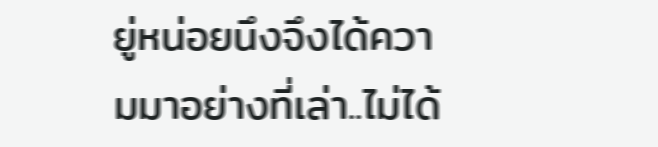ยู่หน่อยนึงจึงได้ความมาอย่างที่เล่า..ไม่ได้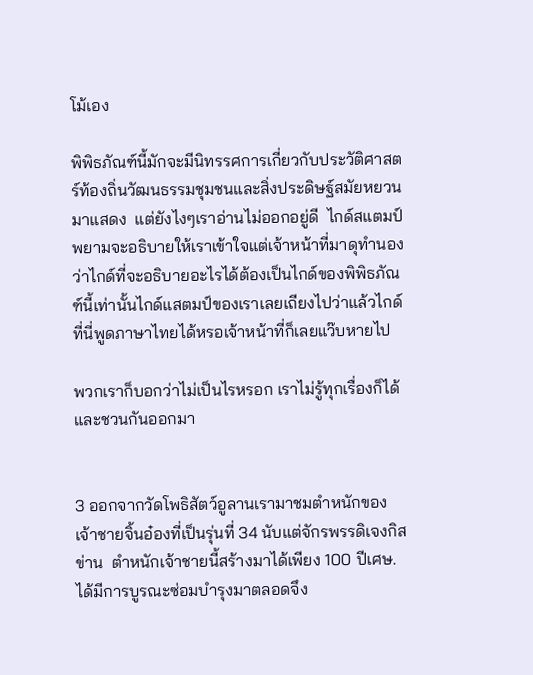โม้เอง

พิพิธภัณฑ์นี้มักจะมีนิทรรศการเกี่ยวกับประวัติศาสตร์ท้องถิ่นวัฒนธรรมชุมชนและสิ่งประดิษฐ์สมัยหยวนมาแสดง  แต่ยังไงๆเราอ่านไม่ออกอยู่ดี  ไกด์สแตมป์พยามจะอธิบายให้เราเข้าใจแต่เจ้าหน้าที่มาดุทำนองว่าไกด์ที่จะอธิบายอะไรได้ต้องเป็นไกด์ของพิพิธภัณฑ์นี้เท่านั้นไกด์แสตมป์ของเราเลยเถียงไปว่าแล้วไกด์ที่นี่พูดภาษาไทยได้หรอเจ้าหน้าที่ก็เลยแว๊บหายไป

พวกเราก็บอกว่าไม่เป็นไรหรอก เราไม่รู้ทุกเรื่องก็ได้และชวนกันออกมา


3 ออกจากวัดโพธิสัตว์อูลานเรามาชมตำหนักของเจ้าชายจิ้นอ๋องที่เป็นรุ่นที่ 34 นับแต่จักรพรรดิเจงกิสข่าน  ตำหนักเจ้าชายนี้สร้างมาได้เพียง 100 ปีเศษ.  ได้มีการบูรณะซ่อมบำรุงมาตลอดจึง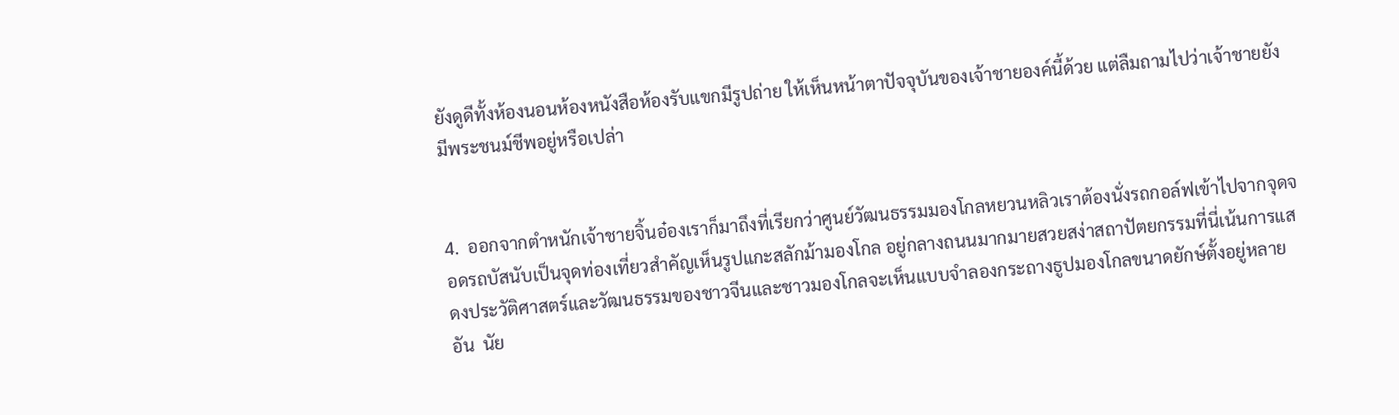ยังดูดีทั้งห้องนอนห้องหนังสือห้องรับแขกมีรูปถ่าย ให้เห็นหน้าตาปัจจุบันของเจ้าชายองค์นี้ด้วย แต่ลืมถามไปว่าเจ้าชายยังมีพระชนม์ชีพอยู่หรือเปล่า


4.  ออกจากตำหนักเจ้าชายจิ้นอ๋องเราก็มาถึงที่เรียกว่าศูนย์วัฒนธรรมมองโกลหยวนหลิวเราต้องนั่งรถกอล์ฟเข้าไปจากจุดจอดรถบัสนับเป็นจุดท่องเที่ยวสำคัญเห็นรูปแกะสลักม้ามองโกล อยู่กลางถนนมากมายสวยสง่าสถาปัตยกรรมที่นี่เน้นการแสดงประวัติศาสตร์และวัฒนธรรมของชาวจีนและชาวมองโกลจะเห็นแบบจำลองกระถางธูปมองโกลขนาดยักษ์ตั้งอยู่หลายอัน  นัย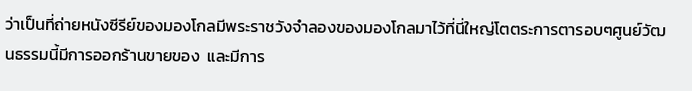ว่าเป็นที่ถ่ายหนังซีรีย์ของมองโกลมีพระราชวังจำลองของมองโกลมาไว้ที่นี่ใหญ่โตตระการตารอบๆศูนย์วัฒนธรรมนี้มีการออกร้านขายของ  และมีการ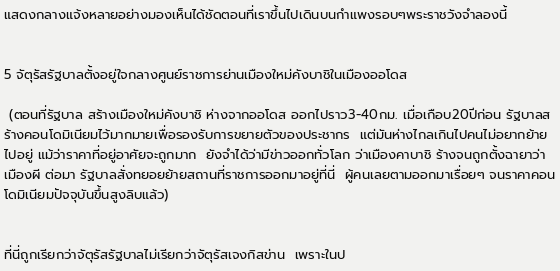แสดงกลางแจ้งหลายอย่างมองเห็นได้ชัดตอนที่เราขึ้นไปเดินบนกำแพงรอบๆพระราชวังจำลองนี้


5 จัตุรัสรัฐบาลตั้งอยู่ใจกลางศูนย์ราชการย่านเมืองใหม่คังบาชิในเมืองออโดส

 (ตอนที่รัฐบาล สร้างเมืองใหม่คังบาชิ ห่างจากออโดส ออกไปราว3-40กม. เมื่อเกือบ20ปีก่อน รัฐบาลสร้างคอนโดมิเนียมไว้มากมายเพื่อรองรับการขยายตัวของประชากร  แต่มันห่างไกลเกินไปคนไม่อยากย้ายไปอยู่ แม้ว่าราคาที่อยู่อาศัยจะถูกมาก  ยังจำได้ว่ามีข่าวออกทั่วโลก ว่าเมืองคาบาชิ ร้างจนถูกตั้งฉายาว่า เมืองผี ต่อมา รัฐบาลสั่งทยอยย้ายสถานที่ราชการออกมาอยู่ที่นี่  ผู้คนเลยตามออกมาเรื่อยๆ จนราคาคอนโดมิเนียมปัจจุบันขึ้นสูงลิบแล้ว)


ที่นี่ถูกเรียกว่าจัตุรัสรัฐบาลไม่เรียกว่าจัตุรัสเจงกิสข่าน  เพราะในป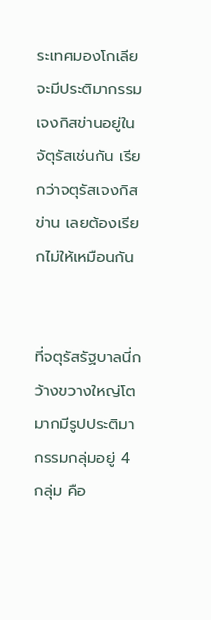ระเทศมองโกเลีย จะมีประติมากรรมเจงกิสข่านอยู่ในจัตุรัสเช่นกัน เรียกว่าจตุรัสเจงกิสข่าน เลยต้องเรียกไม่ให้เหมือนกัน


ที่จตุรัสรัฐบาลนี่กว้างขวางใหญ่โตมากมีรูปประติมากรรมกลุ่มอยู่ 4 กลุ่ม คือ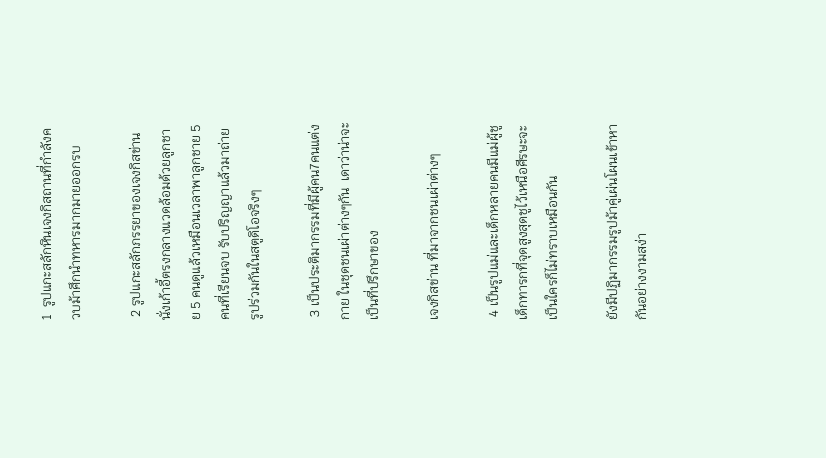1  รูปแกะสลักหินเจงกิสถานที่กำลังควบม้าศึกนำทหารมากมายออกรบ

 2 รูปแกะสลักภรรยาของเจงกิสข่านนั่งเก้าอี้ตรงกลางแวดล้อมด้วยลูกชาย 5 คนดูแล้วเหมือนเวลาพาลูกชาย 5 คนที่เรียนจบ รับปริญญาแล้วมาถ่ายรูปร่วมกันในสตูดิโอจริงๆ

 3 เป็นประติมากรรมที่มีผู้คน7คนแต่งกาย ในชุดชนเผ่าต่างๆกัน  เดาว่าน่าจะเป็นที่ปรึกษาของ

เจงกิสข่าน ที่มาจากชนเผ่าต่างๆ

 4 เป็นรูปแม่และเด็กหลายคนมีแม่ผู้ชูเด็กทารกที่จุดสูงสุดชูไว้เหนือศีรษะจะเป็นใครก็ไม่ทราบเหมือนกัน

ยังมีปฏิมากรรมรูปม้าคู่เผ่นโผนเข้าหากันอย่างงามสง่า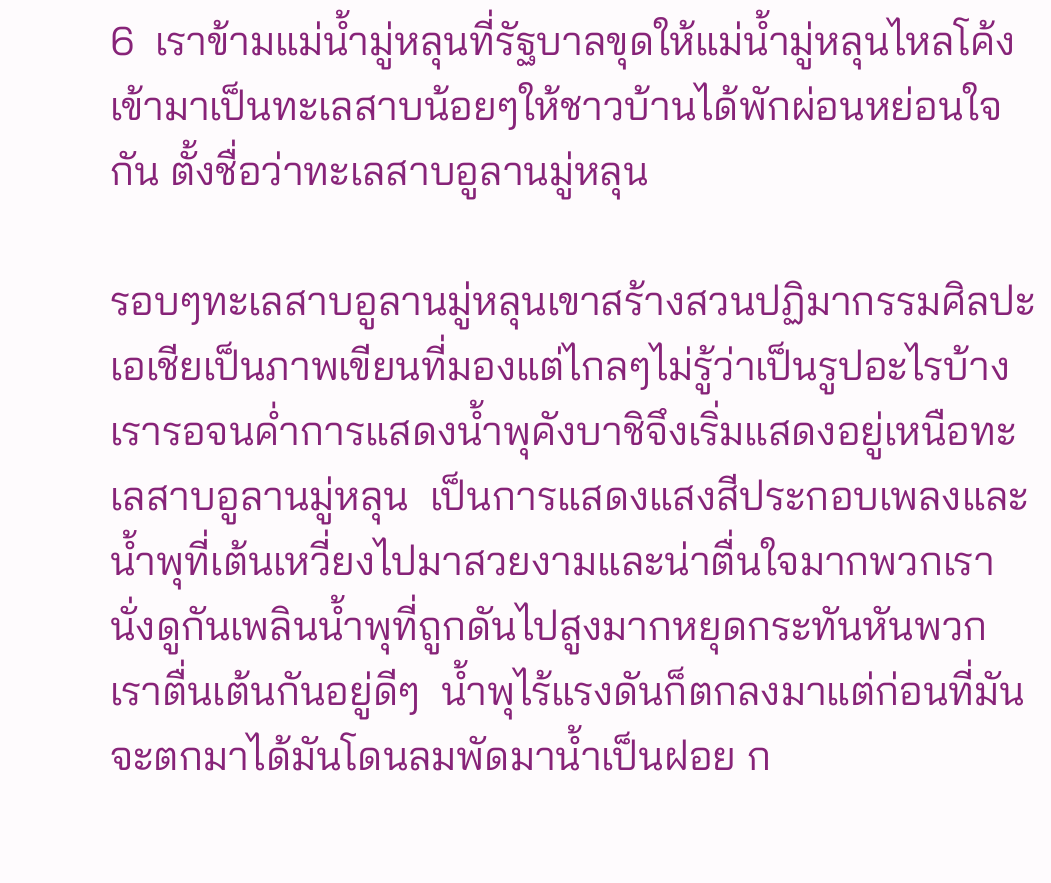6  เราข้ามแม่น้ำมู่หลุนที่รัฐบาลขุดให้แม่น้ำมู่หลุนไหลโค้งเข้ามาเป็นทะเลสาบน้อยๆให้ชาวบ้านได้พักผ่อนหย่อนใจกัน ตั้งชื่อว่าทะเลสาบอูลานมู่หลุน

รอบๆทะเลสาบอูลานมู่หลุนเขาสร้างสวนปฏิมากรรมศิลปะเอเชียเป็นภาพเขียนที่มองแต่ไกลๆไม่รู้ว่าเป็นรูปอะไรบ้างเรารอจนค่ำการแสดงน้ำพุคังบาชิจึงเริ่มแสดงอยู่เหนือทะเลสาบอูลานมู่หลุน  เป็นการแสดงแสงสีประกอบเพลงและน้ำพุที่เต้นเหวี่ยงไปมาสวยงามและน่าตื่นใจมากพวกเรานั่งดูกันเพลินน้ำพุที่ถูกดันไปสูงมากหยุดกระทันหันพวกเราตื่นเต้นกันอยู่ดีๆ  น้ำพุไร้แรงดันก็ตกลงมาแต่ก่อนที่มันจะตกมาได้มันโดนลมพัดมาน้ำเป็นฝอย ก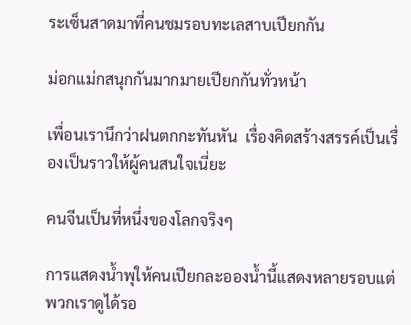ระเซ็นสาดมาที่คนชมรอบทะเลสาบเปียกกัน

ม่อกแม่กสนุกกันมากมายเปียกกันทั่วหน้า

เพื่อนเรานึกว่าฝนตกกะทันหัน  เรื่องคิดสร้างสรรค์เป็นเรื่องเป็นราวให้ผู้คนสนใจเนี่ยะ

คนจีนเป็นที่หนึ่งของโลกจริงๆ

การแสดงน้ำพุให้คนเปียกละอองน้ำนี้แสดงหลายรอบแต่พวกเราดูได้รอ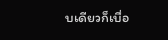บเดียวก็เบื่อ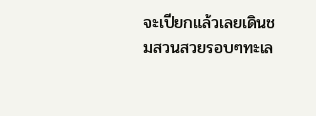จะเปียกแล้วเลยเดินชมสวนสวยรอบๆทะเล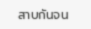สาบกันจน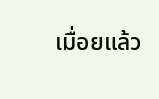เมื่อยแล้ว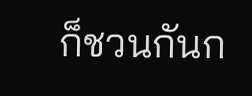ก็ชวนกันก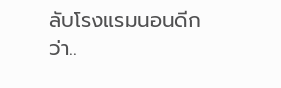ลับโรงแรมนอนดีกว่า..